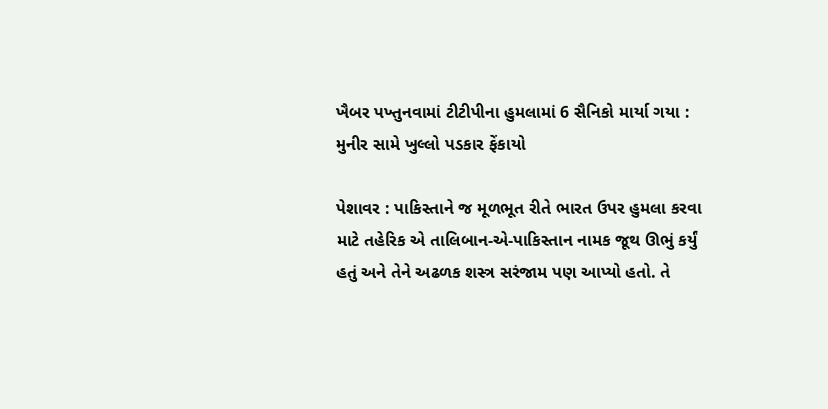ખૈબર પખ્તુનવામાં ટીટીપીના હુમલામાં 6 સૈનિકો માર્યા ગયા : મુનીર સામે ખુલ્લો પડકાર ફેંકાયો

પેશાવર : પાકિસ્તાને જ મૂળભૂત રીતે ભારત ઉપર હુમલા કરવા માટે તહેરિક એ તાલિબાન-એ-પાકિસ્તાન નામક જૂથ ઊભું કર્યું હતું અને તેને અઢળક શસ્ત્ર સરંજામ પણ આપ્યો હતો. તે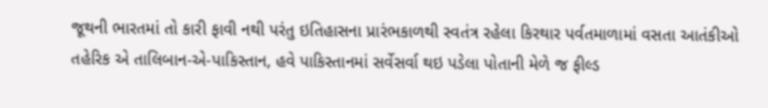જૂથની ભારતમાં તો કારી ફાવી નથી પરંતુ ઇતિહાસના પ્રારંભકાળથી સ્વતંત્ર રહેલા કિરથાર પર્વતમાળામાં વસતા આતંકીઓ તહેરિક એ તાલિબાન-એ-પાકિસ્તાન, હવે પાકિસ્તાનમાં સર્વેસર્વા થઇ પડેલા પોતાની મેળે જ ફીલ્ડ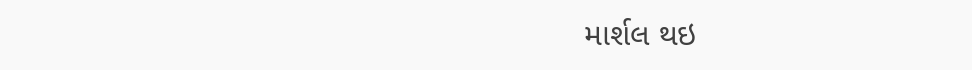માર્શલ થઇ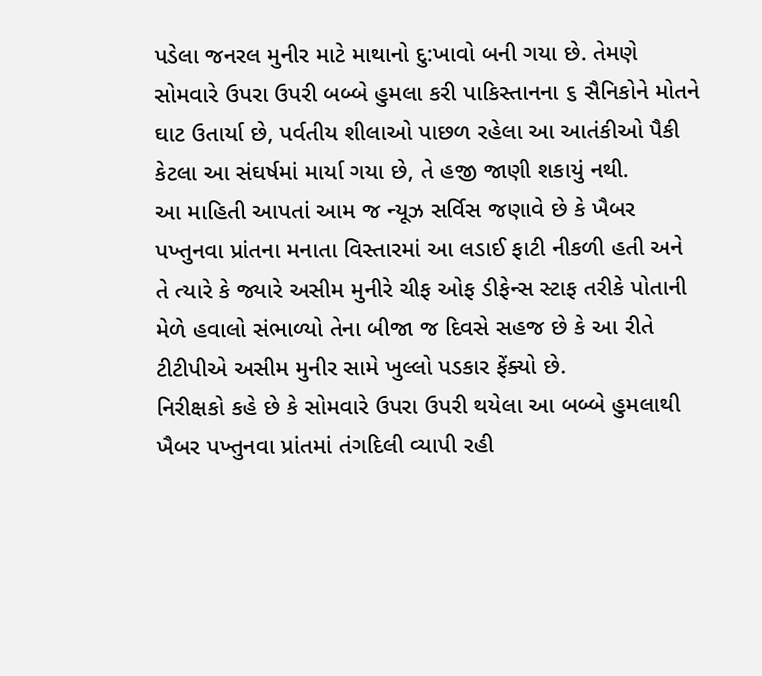પડેલા જનરલ મુનીર માટે માથાનો દુ:ખાવો બની ગયા છે. તેમણે સોમવારે ઉપરા ઉપરી બબ્બે હુમલા કરી પાકિસ્તાનના ૬ સૈનિકોને મોતને ઘાટ ઉતાર્યા છે, પર્વતીય શીલાઓ પાછળ રહેલા આ આતંકીઓ પૈકી કેટલા આ સંઘર્ષમાં માર્યા ગયા છે, તે હજી જાણી શકાયું નથી.
આ માહિતી આપતાં આમ જ ન્યૂઝ સર્વિસ જણાવે છે કે ખૈબર પખ્તુનવા પ્રાંતના મનાતા વિસ્તારમાં આ લડાઈ ફાટી નીકળી હતી અને તે ત્યારે કે જ્યારે અસીમ મુનીરે ચીફ ઓફ ડીફેન્સ સ્ટાફ તરીકે પોતાની મેળે હવાલો સંભાળ્યો તેના બીજા જ દિવસે સહજ છે કે આ રીતે ટીટીપીએ અસીમ મુનીર સામે ખુલ્લો પડકાર ફેંક્યો છે.
નિરીક્ષકો કહે છે કે સોમવારે ઉપરા ઉપરી થયેલા આ બબ્બે હુમલાથી ખૈબર પખ્તુનવા પ્રાંતમાં તંગદિલી વ્યાપી રહી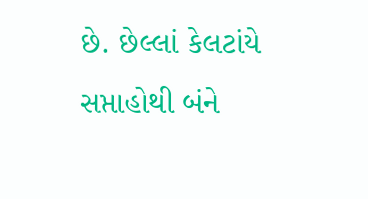છે. છેલ્લાં કેલટાંયે સપ્તાહોથી બંને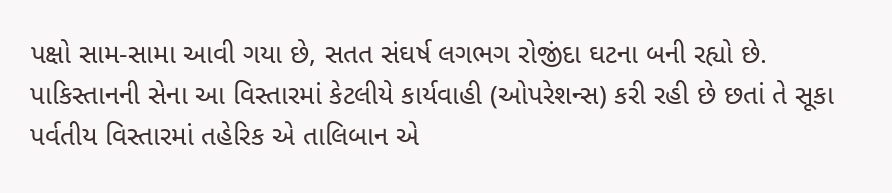પક્ષો સામ-સામા આવી ગયા છે, સતત સંઘર્ષ લગભગ રોજીંદા ઘટના બની રહ્યો છે. પાકિસ્તાનની સેના આ વિસ્તારમાં કેટલીયે કાર્યવાહી (ઓપરેશન્સ) કરી રહી છે છતાં તે સૂકા પર્વતીય વિસ્તારમાં તહેરિક એ તાલિબાન એ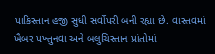પાકિસ્તાન હજી સુધી સર્વોપરી બની રહ્યા છે. વાસ્તવમાં ખૈબર પખ્તુનવા અને બલુચિસ્તાન પ્રાંતોમાં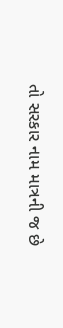તો સરકાર નામ માત્રની જ છે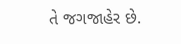તે જગજાહેર છે.